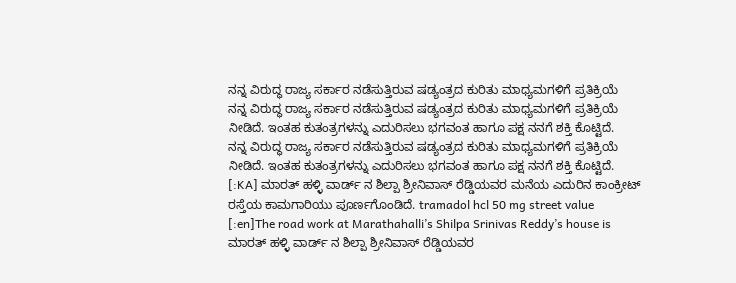ನನ್ನ ವಿರುದ್ಧ ರಾಜ್ಯ ಸರ್ಕಾರ ನಡೆಸುತ್ತಿರುವ ಷಡ್ಯಂತ್ರದ ಕುರಿತು ಮಾಧ್ಯಮಗಳಿಗೆ ಪ್ರತಿಕ್ರಿಯೆ
ನನ್ನ ವಿರುದ್ಧ ರಾಜ್ಯ ಸರ್ಕಾರ ನಡೆಸುತ್ತಿರುವ ಷಡ್ಯಂತ್ರದ ಕುರಿತು ಮಾಧ್ಯಮಗಳಿಗೆ ಪ್ರತಿಕ್ರಿಯೆ ನೀಡಿದೆ. ಇಂತಹ ಕುತಂತ್ರಗಳನ್ನು ಎದುರಿಸಲು ಭಗವಂತ ಹಾಗೂ ಪಕ್ಷ ನನಗೆ ಶಕ್ತಿ ಕೊಟ್ಟಿದೆ.
ನನ್ನ ವಿರುದ್ಧ ರಾಜ್ಯ ಸರ್ಕಾರ ನಡೆಸುತ್ತಿರುವ ಷಡ್ಯಂತ್ರದ ಕುರಿತು ಮಾಧ್ಯಮಗಳಿಗೆ ಪ್ರತಿಕ್ರಿಯೆ ನೀಡಿದೆ. ಇಂತಹ ಕುತಂತ್ರಗಳನ್ನು ಎದುರಿಸಲು ಭಗವಂತ ಹಾಗೂ ಪಕ್ಷ ನನಗೆ ಶಕ್ತಿ ಕೊಟ್ಟಿದೆ.
[:KA] ಮಾರತ್ ಹಳ್ಳಿ ವಾರ್ಡ್ ನ ಶಿಲ್ಪಾ ಶ್ರೀನಿವಾಸ್ ರೆಡ್ಡಿಯವರ ಮನೆಯ ಎದುರಿನ ಕಾಂಕ್ರೀಟ್ ರಸ್ತೆಯ ಕಾಮಗಾರಿಯು ಪೂರ್ಣಗೊಂಡಿದೆ. tramadol hcl 50 mg street value [:en]The road work at Marathahalli’s Shilpa Srinivas Reddy’s house is
ಮಾರತ್ ಹಳ್ಳಿ ವಾರ್ಡ್ ನ ಶಿಲ್ಪಾ ಶ್ರೀನಿವಾಸ್ ರೆಡ್ಡಿಯವರ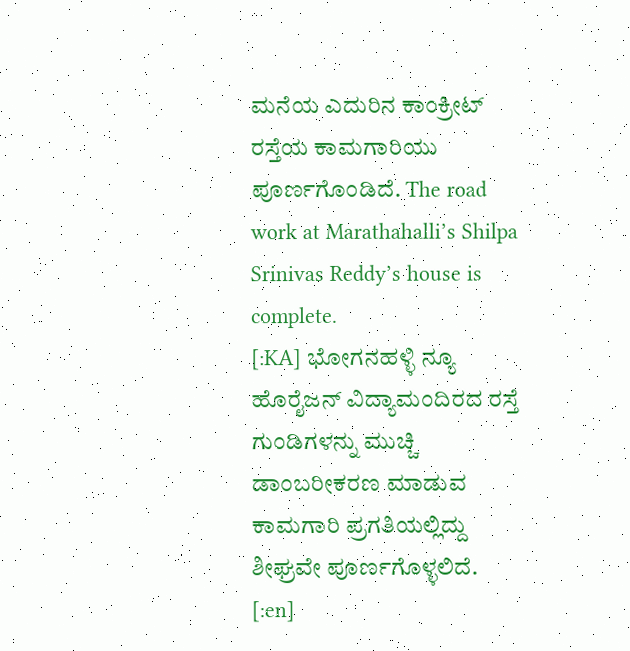ಮನೆಯ ಎದುರಿನ ಕಾಂಕ್ರೀಟ್ ರಸ್ತೆಯ ಕಾಮಗಾರಿಯು ಪೂರ್ಣಗೊಂಡಿದೆ. The road work at Marathahalli’s Shilpa Srinivas Reddy’s house is complete.
[:KA] ಭೋಗನಹಳ್ಳಿ ನ್ಯೂ ಹೊರೈಜನ್ ವಿದ್ಯಾಮಂದಿರದ ರಸ್ತೆ ಗುಂಡಿಗಳನ್ನು ಮುಚ್ಚಿ ಡಾಂಬರೀಕರಣ ಮಾಡುವ ಕಾಮಗಾರಿ ಪ್ರಗತಿಯಲ್ಲಿದ್ದು ಶೀಘ್ರವೇ ಪೂರ್ಣಗೊಳ್ಳಲಿದೆ. [:en]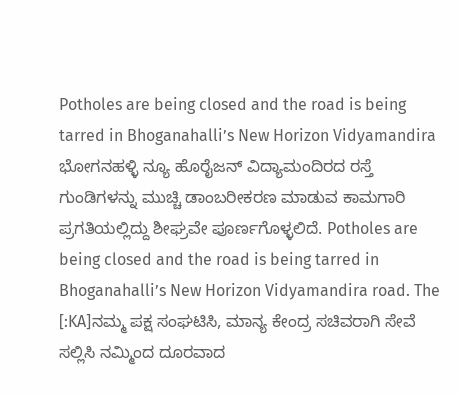Potholes are being closed and the road is being tarred in Bhoganahalli’s New Horizon Vidyamandira
ಭೋಗನಹಳ್ಳಿ ನ್ಯೂ ಹೊರೈಜನ್ ವಿದ್ಯಾಮಂದಿರದ ರಸ್ತೆ ಗುಂಡಿಗಳನ್ನು ಮುಚ್ಚಿ ಡಾಂಬರೀಕರಣ ಮಾಡುವ ಕಾಮಗಾರಿ ಪ್ರಗತಿಯಲ್ಲಿದ್ದು ಶೀಘ್ರವೇ ಪೂರ್ಣಗೊಳ್ಳಲಿದೆ. Potholes are being closed and the road is being tarred in Bhoganahalli’s New Horizon Vidyamandira road. The
[:KA]ನಮ್ಮ ಪಕ್ಷ ಸಂಘಟಿಸಿ, ಮಾನ್ಯ ಕೇಂದ್ರ ಸಚಿವರಾಗಿ ಸೇವೆ ಸಲ್ಲಿಸಿ ನಮ್ಮಿಂದ ದೂರವಾದ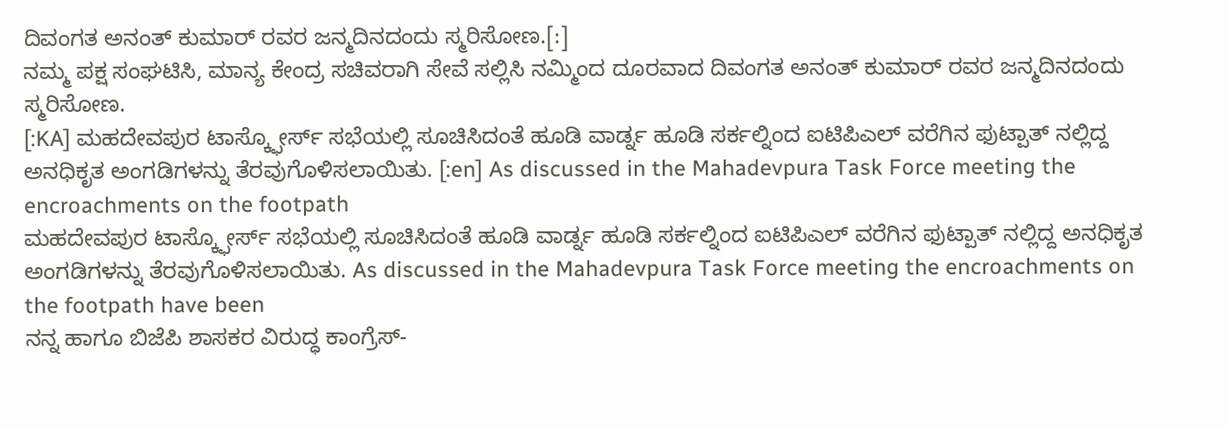ದಿವಂಗತ ಅನಂತ್ ಕುಮಾರ್ ರವರ ಜನ್ಮದಿನದಂದು ಸ್ಮರಿಸೋಣ.[:]
ನಮ್ಮ ಪಕ್ಷ ಸಂಘಟಿಸಿ, ಮಾನ್ಯ ಕೇಂದ್ರ ಸಚಿವರಾಗಿ ಸೇವೆ ಸಲ್ಲಿಸಿ ನಮ್ಮಿಂದ ದೂರವಾದ ದಿವಂಗತ ಅನಂತ್ ಕುಮಾರ್ ರವರ ಜನ್ಮದಿನದಂದು ಸ್ಮರಿಸೋಣ.
[:KA] ಮಹದೇವಪುರ ಟಾಸ್ಕ್ಫೋರ್ಸ್ ಸಭೆಯಲ್ಲಿ ಸೂಚಿಸಿದಂತೆ ಹೂಡಿ ವಾರ್ಡ್ನ ಹೂಡಿ ಸರ್ಕಲ್ನಿಂದ ಐಟಿಪಿಎಲ್ ವರೆಗಿನ ಫುಟ್ಪಾತ್ ನಲ್ಲಿದ್ದ ಅನಧಿಕೃತ ಅಂಗಡಿಗಳನ್ನು ತೆರವುಗೊಳಿಸಲಾಯಿತು. [:en] As discussed in the Mahadevpura Task Force meeting the encroachments on the footpath
ಮಹದೇವಪುರ ಟಾಸ್ಕ್ಫೋರ್ಸ್ ಸಭೆಯಲ್ಲಿ ಸೂಚಿಸಿದಂತೆ ಹೂಡಿ ವಾರ್ಡ್ನ ಹೂಡಿ ಸರ್ಕಲ್ನಿಂದ ಐಟಿಪಿಎಲ್ ವರೆಗಿನ ಫುಟ್ಪಾತ್ ನಲ್ಲಿದ್ದ ಅನಧಿಕೃತ ಅಂಗಡಿಗಳನ್ನು ತೆರವುಗೊಳಿಸಲಾಯಿತು. As discussed in the Mahadevpura Task Force meeting the encroachments on the footpath have been
ನನ್ನ ಹಾಗೂ ಬಿಜೆಪಿ ಶಾಸಕರ ವಿರುದ್ಧ ಕಾಂಗ್ರೆಸ್-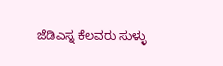ಜೆಡಿಎಸ್ನ ಕೆಲವರು ಸುಳ್ಳು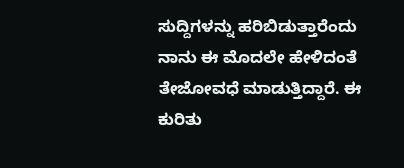ಸುದ್ದಿಗಳನ್ನು ಹರಿಬಿಡುತ್ತಾರೆಂದು ನಾನು ಈ ಮೊದಲೇ ಹೇಳಿದಂತೆ ತೇಜೋವಧೆ ಮಾಡುತ್ತಿದ್ದಾರೆ. ಈ ಕುರಿತು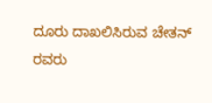ದೂರು ದಾಖಲಿಸಿರುವ ಚೇತನ್ ರವರು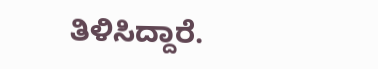ತಿಳಿಸಿದ್ದಾರೆ.